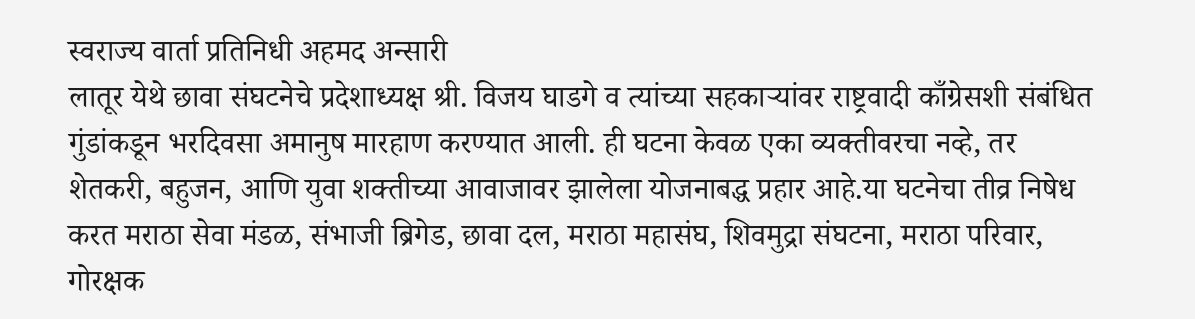स्वराज्य वार्ता प्रतिनिधी अहमद अन्सारी
लातूर येथे छावा संघटनेचे प्रदेशाध्यक्ष श्री. विजय घाडगे व त्यांच्या सहकाऱ्यांवर राष्ट्रवादी काँग्रेसशी संबंधित गुंडांकडून भरदिवसा अमानुष मारहाण करण्यात आली. ही घटना केवळ एका व्यक्तीवरचा नव्हे, तर शेतकरी, बहुजन, आणि युवा शक्तीच्या आवाजावर झालेला योजनाबद्ध प्रहार आहे.या घटनेचा तीव्र निषेध करत मराठा सेवा मंडळ, संभाजी ब्रिगेड, छावा दल, मराठा महासंघ, शिवमुद्रा संघटना, मराठा परिवार, गोरक्षक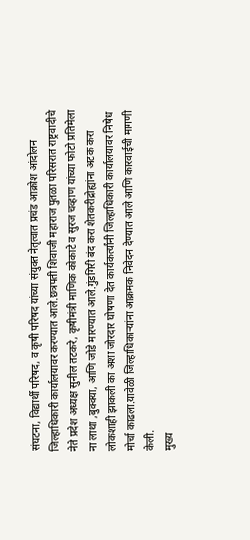संघटना, विद्यार्थी परिषद, व कृषी परिषद यांच्या संयुक्त नेतृत्वात प्रचंड आक्रोश आंदोलन जिल्हाधिकारी कार्यालयावर करण्यात आले.छत्रपती शिवाजी महाराज पुतळा परिसरात राष्ट्रवादीचे नेते प्रदेश अध्यक्ष सुनील तटकरे, कृषीमंत्री माणिक कोकाटे व सुरज चव्हाण यांच्या फोटो प्रतिमेला ना लाथा ,बुक्क्या, आणि जोडे मारण्यात आले.गुंडगिरी बंद करा शेतकरीद्रोह्यांना अटक करा लोकशाही झाकली का अशा जोरदार घोषणा देत कार्यकर्त्यांनी जिल्हाधिकारी कार्यालयावर निषेध मोर्चा काढला.यावेळी जिल्हाधिकाऱ्यांना आक्रमक निवेदन देण्यात आले आणि कारवाईची मागणी केली.
मुख्य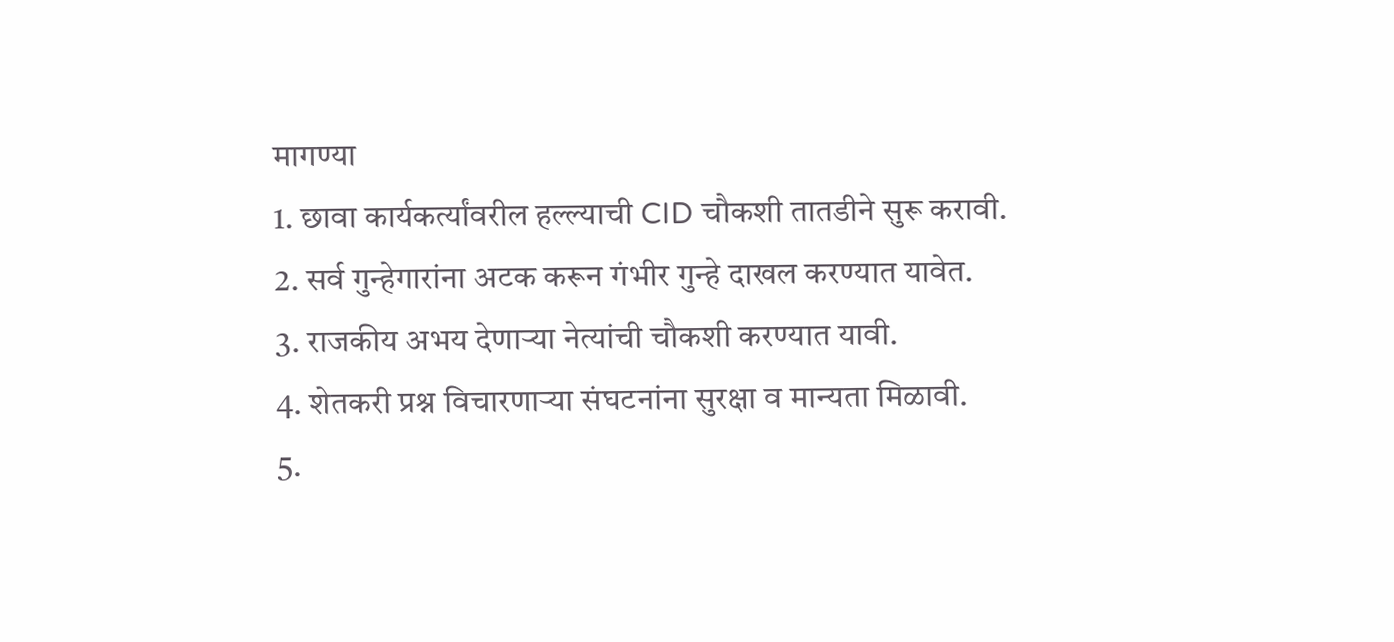मागण्या
1. छावा कार्यकर्त्यांवरील हल्ल्याची CID चौकशी तातडीने सुरू करावी.
2. सर्व गुन्हेगारांना अटक करून गंभीर गुन्हे दाखल करण्यात यावेत.
3. राजकीय अभय देणाऱ्या नेत्यांची चौकशी करण्यात यावी.
4. शेतकरी प्रश्न विचारणाऱ्या संघटनांना सुरक्षा व मान्यता मिळावी.
5.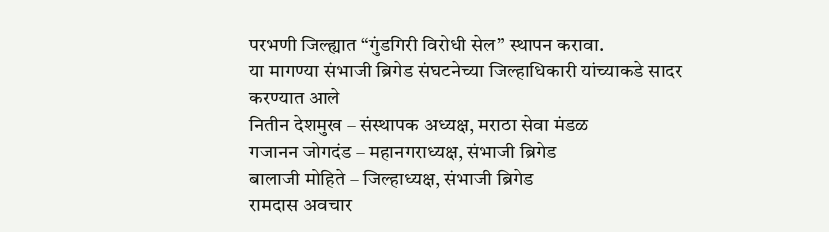परभणी जिल्ह्यात “गुंडगिरी विरोधी सेल” स्थापन करावा.
या मागण्या संभाजी ब्रिगेड संघटनेच्या जिल्हाधिकारी यांच्याकडे सादर करण्यात आले
नितीन देशमुख – संस्थापक अध्यक्ष, मराठा सेवा मंडळ
गजानन जोगदंड – महानगराध्यक्ष, संभाजी ब्रिगेड
बालाजी मोहिते – जिल्हाध्यक्ष, संभाजी ब्रिगेड
रामदास अवचार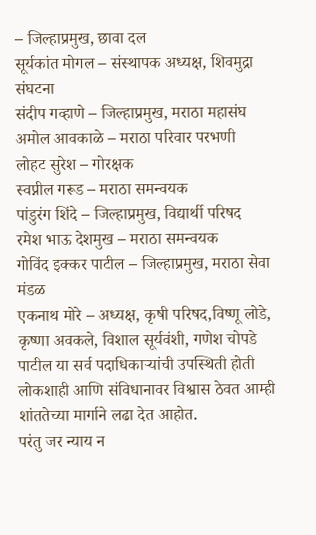– जिल्हाप्रमुख, छावा दल
सूर्यकांत मोगल – संस्थापक अध्यक्ष, शिवमुद्रा संघटना
संदीप गव्हाणे – जिल्हाप्रमुख, मराठा महासंघ
अमोल आवकाळे – मराठा परिवार परभणी
लोहट सुरेश – गोरक्षक
स्वप्नील गरूड – मराठा समन्वयक
पांडुरंग शिंदे – जिल्हाप्रमुख, विद्यार्थी परिषद
रमेश भाऊ देशमुख – मराठा समन्वयक
गोविंद इक्कर पाटील – जिल्हाप्रमुख, मराठा सेवा मंडळ
एकनाथ मोरे – अध्यक्ष, कृषी परिषद,विष्णू लोडे, कृष्णा अवकले, विशाल सूर्यवंशी, गणेश चोपडे पाटील या सर्व पदाधिकाऱ्यांची उपस्थिती होती
लोकशाही आणि संविधानावर विश्वास ठेवत आम्ही शांततेच्या मार्गाने लढा देत आहोत.
परंतु जर न्याय न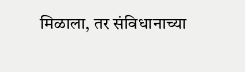मिळाला, तर संविधानाच्या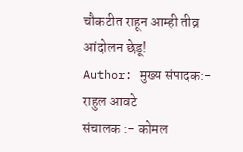चौकटीत राहून आम्ही तीव्र आंदोलन छेडू!
Author: मुख्य संपादक:- राहुल आवटे
संचालक :- कोमल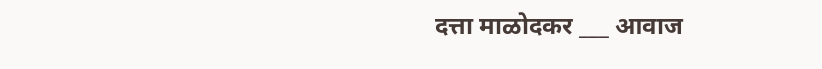दत्ता माळोदकर ___ आवाज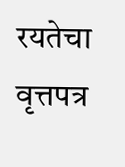रयतेचा वृत्तपत्र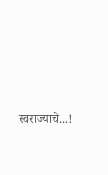स्वराज्याचे...!